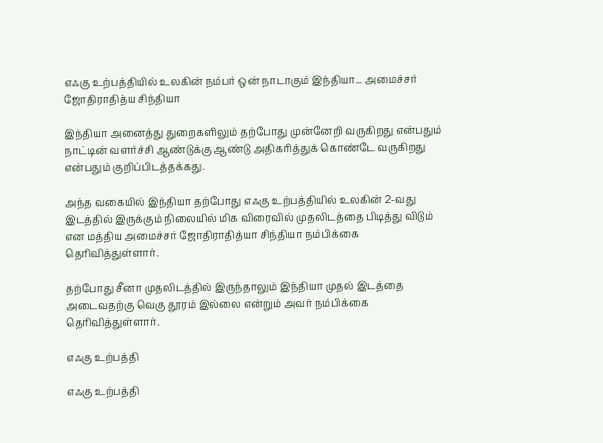எஃகு உற்பத்தியில் உலகின் நம்பர் ஒன் நாடாகும் இந்தியா... அமைச்சர் ஜோதிராதித்ய சிந்தியா

இந்தியா அனைத்து துறைகளிலும் தற்போது முன்னேறி வருகிறது என்பதும் நாட்டின் வளர்ச்சி ஆண்டுக்கு ஆண்டு அதிகரித்துக் கொண்டே வருகிறது என்பதும் குறிப்பிடத்தக்கது.

அந்த வகையில் இந்தியா தற்போது எஃகு உற்பத்தியில் உலகின் 2-வது இடத்தில் இருக்கும் நிலையில் மிக விரைவில் முதலிடத்தை பிடித்து விடும் என மத்திய அமைச்சர் ஜோதிராதித்யா சிந்தியா நம்பிக்கை தெரிவித்துள்ளார்.

தற்போது சீனா முதலிடத்தில் இருந்தாலும் இந்தியா முதல் இடத்தை அடைவதற்கு வெகு தூரம் இல்லை என்றும் அவர் நம்பிக்கை தெரிவித்துள்ளார்.

எஃகு உற்பத்தி

எஃகு உற்பத்தி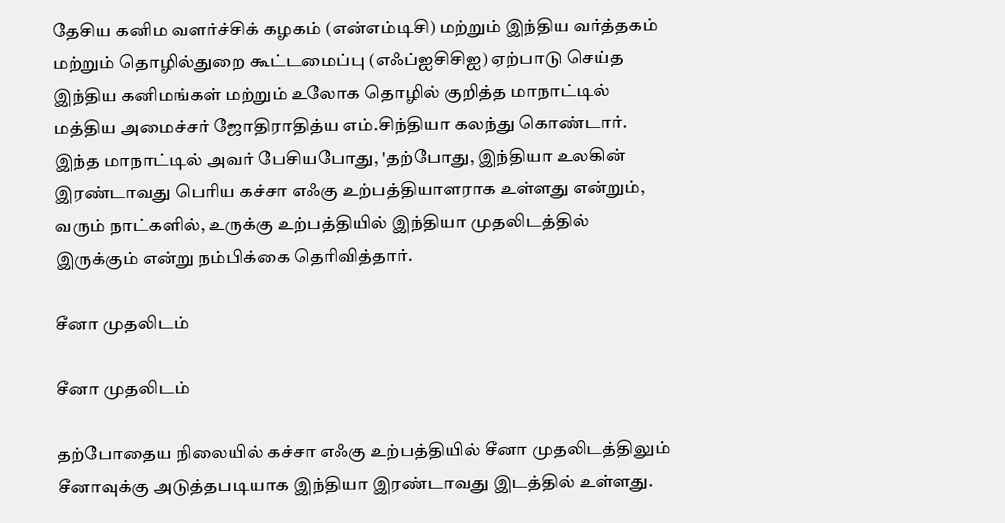தேசிய கனிம வளர்ச்சிக் கழகம் (என்எம்டிசி) மற்றும் இந்திய வர்த்தகம் மற்றும் தொழில்துறை கூட்டமைப்பு (எஃப்ஐசிசிஐ) ஏற்பாடு செய்த இந்திய கனிமங்கள் மற்றும் உலோக தொழில் குறித்த மாநாட்டில் மத்திய அமைச்சர் ஜோதிராதித்ய எம்.சிந்தியா கலந்து கொண்டார். இந்த மாநாட்டில் அவர் பேசியபோது, 'தற்போது, இந்தியா உலகின் இரண்டாவது பெரிய கச்சா எஃகு உற்பத்தியாளராக உள்ளது என்றும், வரும் நாட்களில், உருக்கு உற்பத்தியில் இந்தியா முதலிடத்தில் இருக்கும் என்று நம்பிக்கை தெரிவித்தார்.

சீனா முதலிடம்

சீனா முதலிடம்

தற்போதைய நிலையில் கச்சா எஃகு உற்பத்தியில் சீனா முதலிடத்திலும் சீனாவுக்கு அடுத்தபடியாக இந்தியா இரண்டாவது இடத்தில் உள்ளது.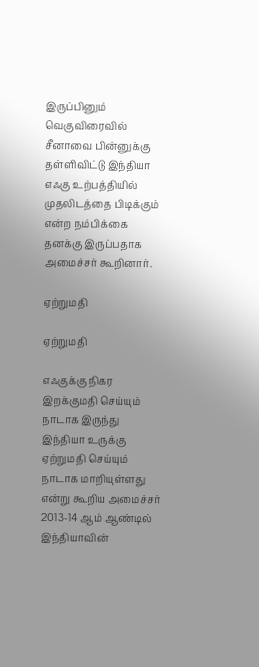இருப்பினும் வெகுவிரைவில் சீனாவை பின்னுக்கு தள்ளிவிட்டு இந்தியா எஃகு உற்பத்தியில் முதலிடத்தை பிடிக்கும் என்ற நம்பிக்கை தனக்கு இருப்பதாக அமைச்சர் கூறினார்.

ஏற்றுமதி

ஏற்றுமதி

எஃகுக்கு நிகர இறக்குமதி செய்யும் நாடாக இருந்து இந்தியா உருக்கு ஏற்றுமதி செய்யும் நாடாக மாறியுள்ளது என்று கூறிய அமைச்சர் 2013-14 ஆம் ஆண்டில் இந்தியாவின்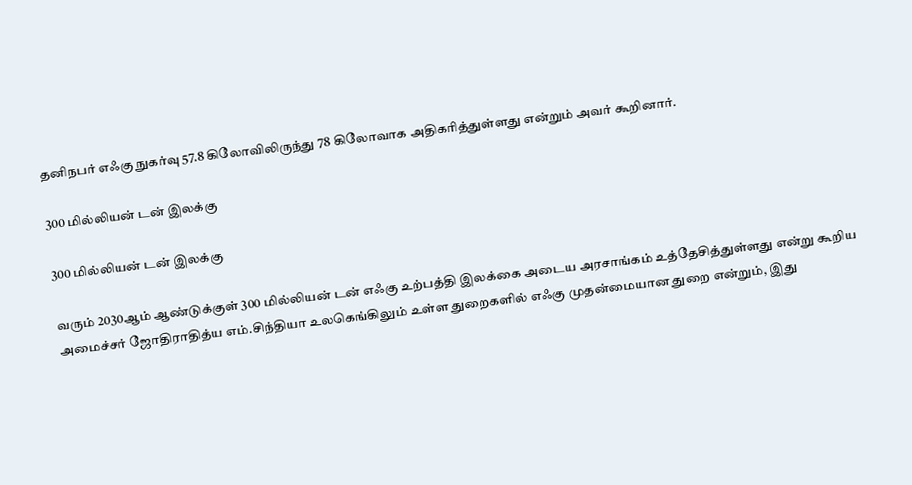தனிநபர் எஃகு நுகர்வு 57.8 கிலோவிலிருந்து 78 கிலோவாக அதிகரித்துள்ளது என்றும் அவர் கூறினார்.

300 மில்லியன் டன் இலக்கு

300 மில்லியன் டன் இலக்கு

வரும் 2030ஆம் ஆண்டுக்குள் 300 மில்லியன் டன் எஃகு உற்பத்தி இலக்கை அடைய அரசாங்கம் உத்தேசித்துள்ளது என்று கூறிய அமைச்சர் ஜோதிராதித்ய எம்.சிந்தியா உலகெங்கிலும் உள்ள துறைகளில் எஃகு முதன்மையான துறை என்றும், இது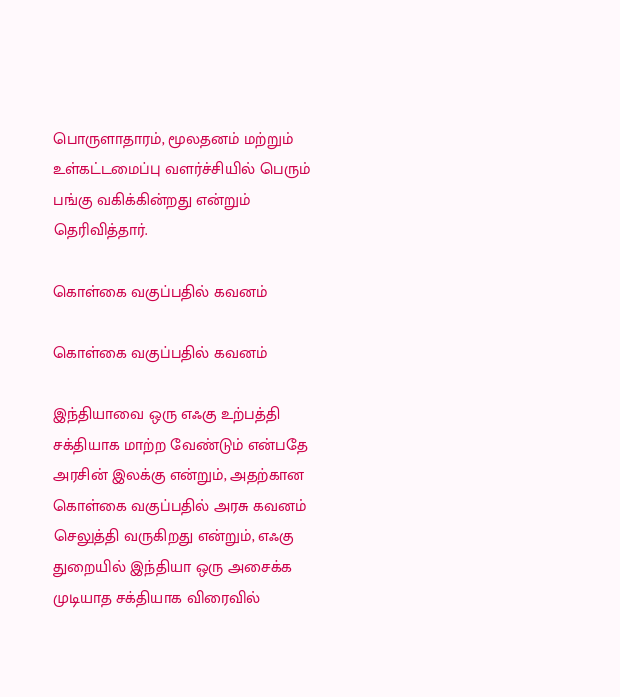பொருளாதாரம், மூலதனம் மற்றும் உள்கட்டமைப்பு வளர்ச்சியில் பெரும் பங்கு வகிக்கின்றது என்றும் தெரிவித்தார்.

கொள்கை வகுப்பதில் கவனம்

கொள்கை வகுப்பதில் கவனம்

இந்தியாவை ஒரு எஃகு உற்பத்தி சக்தியாக மாற்ற வேண்டும் என்பதே அரசின் இலக்கு என்றும், அதற்கான கொள்கை வகுப்பதில் அரசு கவனம் செலுத்தி வருகிறது என்றும், எஃகு துறையில் இந்தியா ஒரு அசைக்க முடியாத சக்தியாக விரைவில்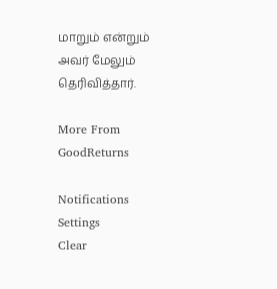மாறும் என்றும் அவர் மேலும் தெரிவித்தார்.

More From GoodReturns

Notifications
Settings
Clear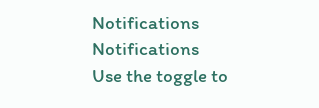Notifications
Notifications
Use the toggle to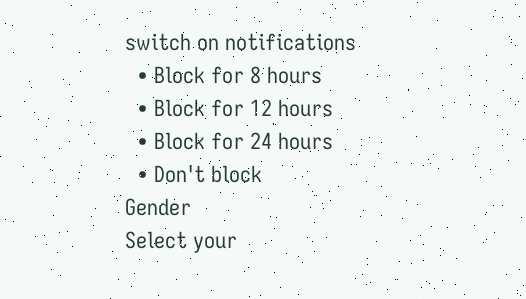switch on notifications
  • Block for 8 hours
  • Block for 12 hours
  • Block for 24 hours
  • Don't block
Gender
Select your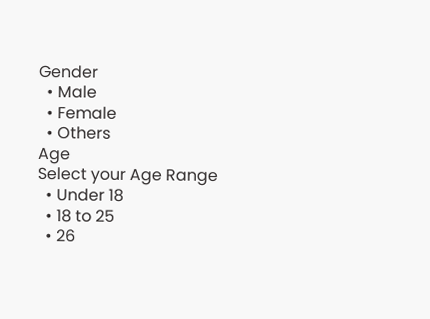Gender
  • Male
  • Female
  • Others
Age
Select your Age Range
  • Under 18
  • 18 to 25
  • 26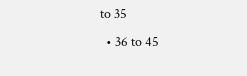to 35
  • 36 to 45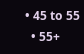• 45 to 55
  • 55+